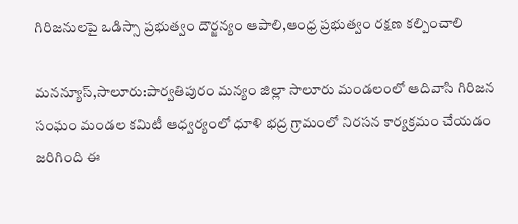గిరిజనులపై ఒడిస్సా ప్రభుత్వం దౌర్జన్యం ఆపాలి,ఆంధ్ర ప్రభుత్వం రక్షణ కల్పించాలి

మనన్యూస్,సాలూరు:పార్వతిపురం మన్యం జిల్లా సాలూరు మండలంలో ఆదివాసి గిరిజన సంఘం మండల కమిటీ ఆధ్వర్యంలో ధూళి భద్ర గ్రామంలో నిరసన కార్యక్రమం చేయడం జరిగింది ఈ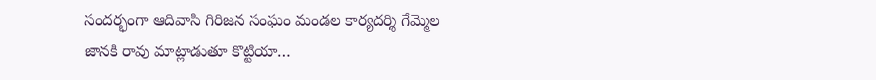సందర్భంగా ఆదివాసి గిరిజన సంఘం మండల కార్యదర్శి గేమ్మెల జానకి రావు మాట్లాడుతూ కొట్టియా…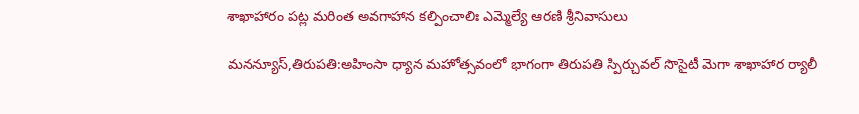శాఖాహారం ప‌ట్ల మ‌రింత అవ‌గాహాన క‌ల్పించాలిః ఎమ్మెల్యే ఆర‌ణి శ్రీనివాసులు

మనన్యూస్,తిరుప‌తి:అహింసా ధ్యాన మ‌హోత్స‌వంలో భాగంగా తిరుప‌తి స్పిర్చువ‌ల్ సొసైటీ మెగా శాఖాహార ర్యాలీ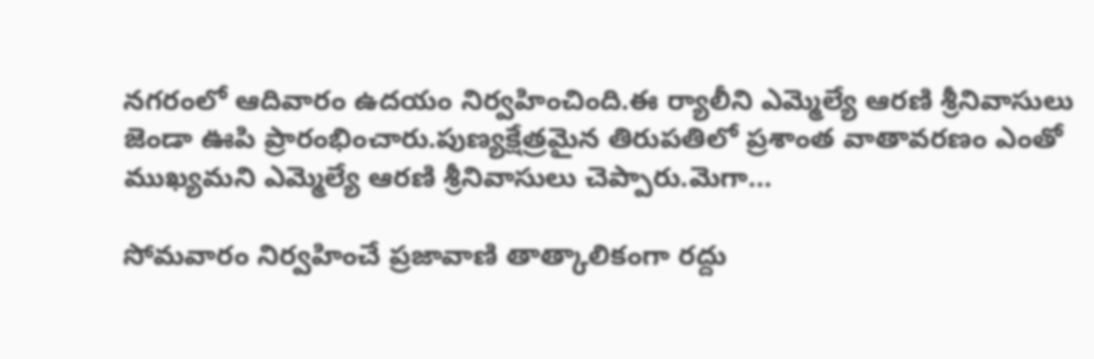న‌గ‌రంలో ఆదివారం ఉద‌యం నిర్వ‌హించింది.ఈ ర్యాలీని ఎమ్మెల్యే ఆర‌ణి శ్రీనివాసులు జెండా ఊపి ప్రారంభించారు.పుణ్య‌క్షేత్ర‌మైన తిరుప‌తిలో ప్ర‌శాంత వాతావ‌ర‌ణం ఎంతో ముఖ్య‌మ‌ని ఎమ్మెల్యే ఆర‌ణి శ్రీనివాసులు చెప్పారు.మెగా…

సోమవారం నిర్వహించే ప్రజావాణి తాత్కాలికంగా రద్దు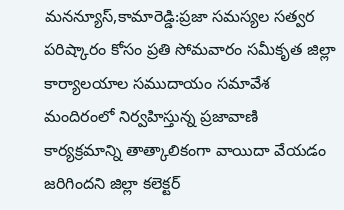మనన్యూస్,కామారెడ్డి:ప్రజా సమస్యల సత్వర పరిష్కారం కోసం ప్రతి సోమవారం సమీకృత జిల్లా కార్యాలయాల సముదాయం సమావేశ మందిరంలో నిర్వహిస్తున్న ప్రజావాణి కార్యక్రమాన్ని తాత్కాలికంగా వాయిదా వేయడం జరిగిందని జిల్లా కలెక్టర్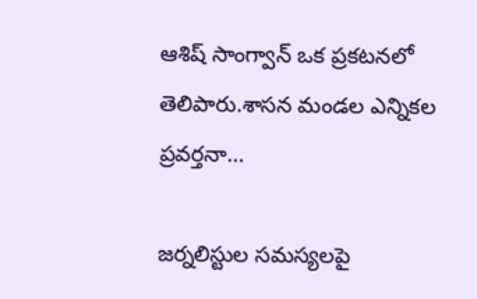ఆశిష్ సాంగ్వాన్ ఒక ప్రకటనలో తెలిపారు.శాసన మండల ఎన్నికల ప్రవర్తనా…

జర్నలిస్టుల సమస్యలపై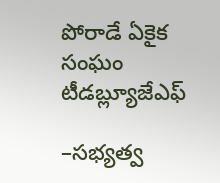పోరాడే ఏకైక సంఘం టీడబ్ల్యూజేఎఫ్

–సభ్యత్వ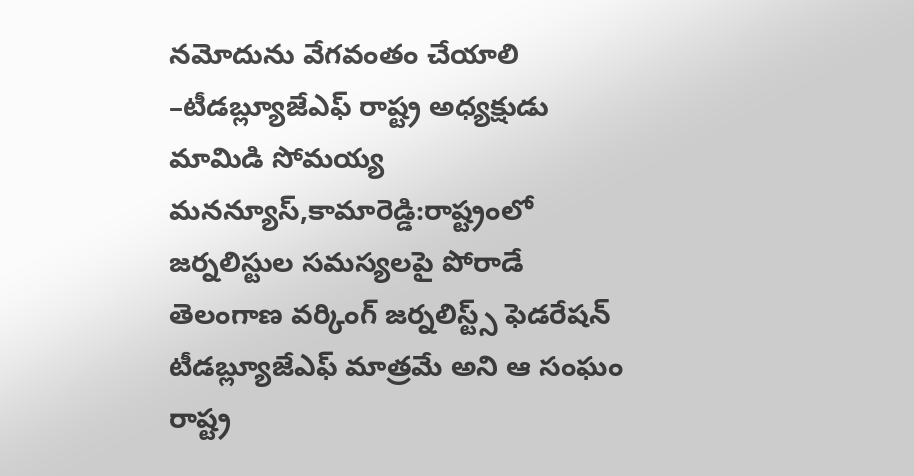నమోదును వేగవంతం చేయాలి –టీడబ్ల్యూజేఎఫ్ రాష్ట్ర అధ్యక్షుడు మామిడి సోమయ్య మనన్యూస్,కామారెడ్డి:రాష్ట్రంలో జర్నలిస్టుల సమస్యలపై పోరాడే తెలంగాణ వర్కింగ్ జర్నలిస్ట్స్ ఫెడరేషన్ టీడబ్ల్యూజేఎఫ్ మాత్రమే అని ఆ సంఘం రాష్ట్ర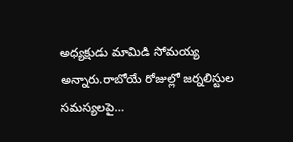అధ్యక్షుడు మామిడి సోమయ్య అన్నారు.రాబోయే రోజుల్లో జర్నలిస్టుల సమస్యలపై…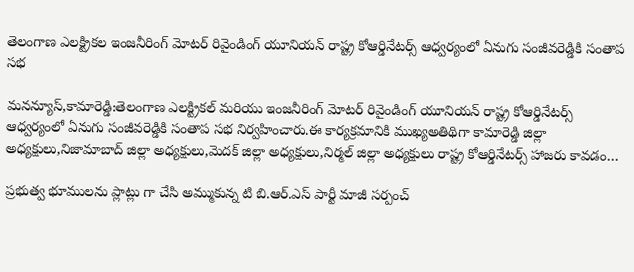తెలంగాణ ఎలక్ట్రికల ఇంజనీరింగ్ మోటర్ రివైండింగ్ యూనియన్ రాష్ట్ర కోఆర్డినేటర్స్ ఆధ్వర్యంలో ఏనుగు సంజీవరెడ్డికి సంతాప సభ

మనన్యూస్,కామారెడ్డి:తెలంగాణ ఎలక్ట్రికల్ మరియు ఇంజనీరింగ్ మోటర్ రివైండింగ్ యూనియన్ రాష్ట్ర కోఆర్డినేటర్స్ ఆధ్వర్యంలో ఏనుగు సంజీవరెడ్డికి సంతాప సభ నిర్వహించారు.ఈ కార్యక్రమానికి ముఖ్యఅతిథిగా కామారెడ్డి జిల్లా అధ్యక్షులు,నిజామాబాద్ జిల్లా అధ్యక్షులు,మెదక్ జిల్లా అధ్యక్షులు,నిర్మల్ జిల్లా అధ్యక్షులు రాష్ట్ర కోఆర్డినేటర్స్ హాజరు కావడం…

ప్రభుత్వ భూములను ప్లాట్లు గా చేసి అమ్ముకున్న టి బి.ఆర్.ఎస్ పార్టీ మాజీ సర్పంచ్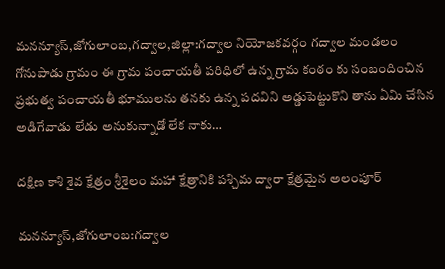మనన్యూస్,జోగులాంబ,గద్వాల,జిల్లా:గద్వాల నియోజకవర్గం గద్వాల మండలం గోనుపాడు గ్రామం ఈ గ్రామ పంచాయతీ పరిధిలో ఉన్న గ్రామ కంఠం కు సంబందించిన ప్రభుత్వ పంచాయతీ భూములను తనకు ఉన్న పదవిని అడ్డుపెట్టుకొని తాను ఏమి చేసిన అడిగేవాడు లేడు అనుకున్నాడో లేక నాకు…

దక్షిణ కాశి శైవ క్షేత్రం శ్రీశైలం మహా క్షేత్రానికి పశ్చిమ ద్వారా క్షేత్రమైన అలంపూర్

మనన్యూస్,జోగులాంబ:గద్వాల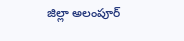జిల్లా అలంపూర్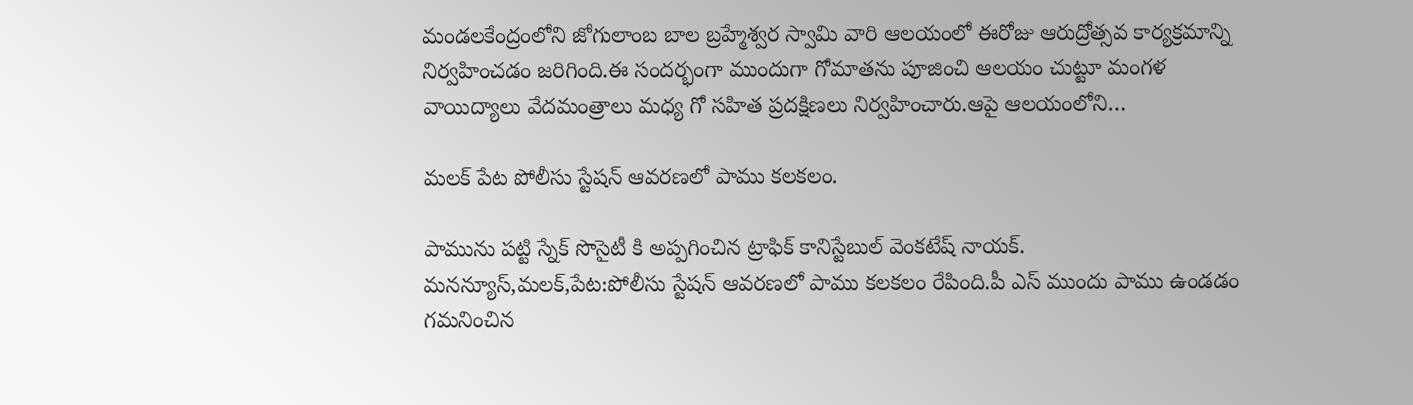మండలకేంద్రంలోని జోగులాంబ బాల బ్రహ్మేశ్వర స్వామి వారి ఆలయంలో ఈరోజు ఆరుద్రోత్సవ కార్యక్రమాన్ని నిర్వహించడం జరిగింది.ఈ సందర్భంగా ముందుగా గోమాతను పూజించి ఆలయం చుట్టూ మంగళ వాయిద్యాలు వేదమంత్రాలు మధ్య గో సహిత ప్రదక్షిణలు నిర్వహించారు.ఆపై ఆలయంలోని…

మలక్ పేట పోలీసు స్టేషన్ ఆవరణలో పాము కలకలం.

పామును పట్టి స్నేక్ సొసైటీ కి అప్పగించిన ట్రాఫిక్ కానిస్టేబుల్ వెంకటేష్ నాయక్. మనన్యూస్,మలక్,పేట:పోలీసు స్టేషన్ ఆవరణలో పాము కలకలం రేపింది.పీ ఎస్ ముందు పాము ఉండడం గమనించిన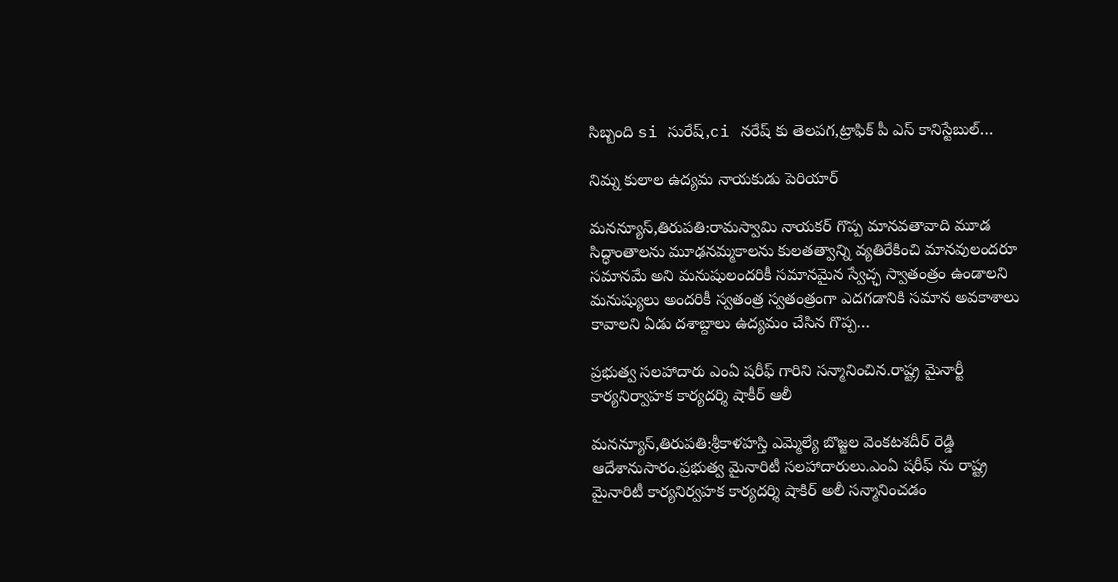సిబ్బంది si సురేష్,ci నరేష్ కు తెలపగ,ట్రాఫిక్ పీ ఎస్ కానిస్టేబుల్…

నిమ్న కులాల ఉద్యమ నాయకుడు పెరియార్

మనన్యూస్,తిరుపతి:రామస్వామి నాయకర్ గొప్ప మానవతావాది మూడ సిద్ధాంతాలను మూఢనమ్మకాలను కులతత్వాన్ని వ్యతిరేకించి మానవులందరూ సమానమే అని మనుషులందరికీ సమానమైన స్వేచ్ఛ స్వాతంత్రం ఉండాలని మనుష్యులు అందరికీ స్వతంత్ర స్వతంత్రంగా ఎదగడానికి సమాన అవకాశాలు కావాలని ఏడు దశాబ్దాలు ఉద్యమం చేసిన గొప్ప…

ప్రభుత్వ సలహాదారు ఎంఏ షరీఫ్ గారిని సన్మానించిన.రాష్ట్ర మైనార్టీ కార్యనిర్వాహక కార్యదర్శి షాకీర్ ఆలీ

మనన్యూస్,తిరుపతి:శ్రీకాళహస్తి ఎమ్మెల్యే బొజ్జల వెంకటశదీర్ రెడ్డి ఆదేశానుసారం.ప్రభుత్వ మైనారిటీ సలహాదారులు.ఎంఏ షరీఫ్ ను రాష్ట్ర మైనారిటీ కార్యనిర్వహక కార్యదర్శి షాకిర్ అలీ సన్మానించడం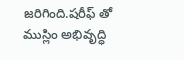జరిగింది.షరీఫ్ తో ముస్లిం అభివృద్ధి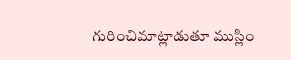గురించిమాట్లాడుతూ ముస్లిం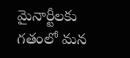మైనార్టీలకు గతంలో మన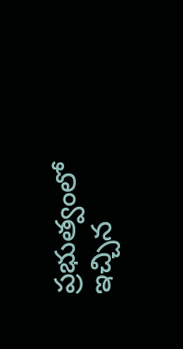ప్రభుత్వంలో ఇచ్చిన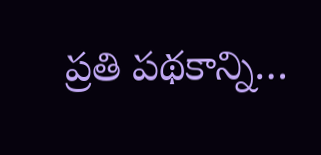ప్రతి పథకాన్ని…